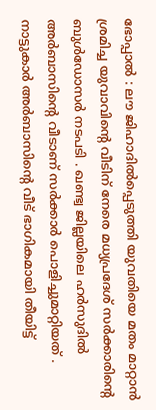ഭോപ്പാൽ : ലൗ ജിഹാദിൽപ്പെടുത്തി യുവതിയെ മതം മാറ്റാൻ ശ്രമിച്ച യുവാവിന്റെ വീടിന് നേരെ മധ്യപ്രദേശ് സർക്കാരിന്റെ ബുൾഡോസർ നടപടി . ഖണ്ട്വ ജില്ലയിലെ ഹർസുദിൽ അർബാസിന്റെ വീടാണ് സർക്കാർ പൊളിച്ചുമാറ്റിയത് . നാട്ടുകാർ അർബാസിന്റെ വീട് ഭാഗികമായി തീയിട്ട്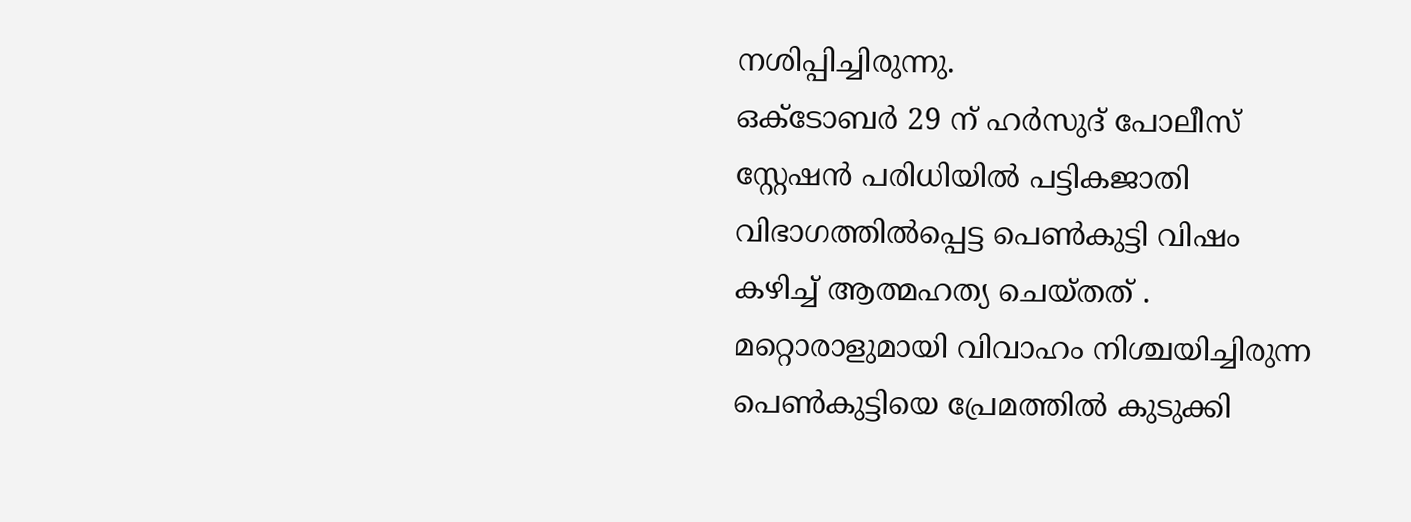നശിപ്പിച്ചിരുന്നു.
ഒക്ടോബർ 29 ന് ഹർസുദ് പോലീസ് സ്റ്റേഷൻ പരിധിയിൽ പട്ടികജാതി വിഭാഗത്തിൽപ്പെട്ട പെൺകുട്ടി വിഷം കഴിച്ച് ആത്മഹത്യ ചെയ്തത് . മറ്റൊരാളുമായി വിവാഹം നിശ്ചയിച്ചിരുന്ന പെൺകുട്ടിയെ പ്രേമത്തിൽ കുടുക്കി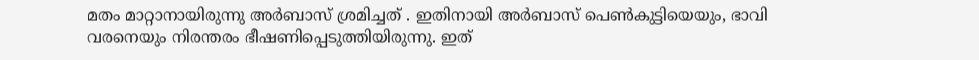മതം മാറ്റാനായിരുന്നു അർബാസ് ശ്രമിച്ചത് . ഇതിനായി അർബാസ് പെൺകുട്ടിയെയും, ഭാവി വരനെയും നിരന്തരം ഭീഷണിപ്പെടുത്തിയിരുന്നു. ഇത്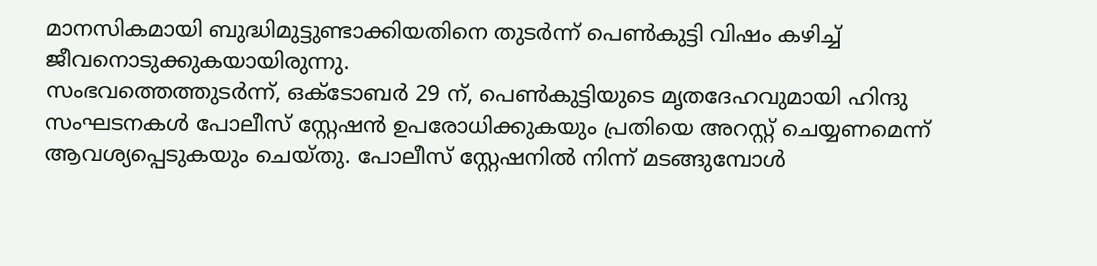മാനസികമായി ബുദ്ധിമുട്ടുണ്ടാക്കിയതിനെ തുടർന്ന് പെൺകുട്ടി വിഷം കഴിച്ച് ജീവനൊടുക്കുകയായിരുന്നു.
സംഭവത്തെത്തുടർന്ന്, ഒക്ടോബർ 29 ന്, പെൺകുട്ടിയുടെ മൃതദേഹവുമായി ഹിന്ദു സംഘടനകൾ പോലീസ് സ്റ്റേഷൻ ഉപരോധിക്കുകയും പ്രതിയെ അറസ്റ്റ് ചെയ്യണമെന്ന് ആവശ്യപ്പെടുകയും ചെയ്തു. പോലീസ് സ്റ്റേഷനിൽ നിന്ന് മടങ്ങുമ്പോൾ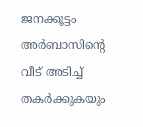ജനക്കൂട്ടം അർബാസിന്റെ വീട് അടിച്ച് തകർക്കുകയും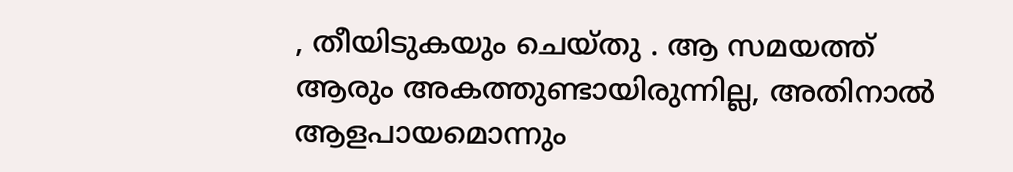, തീയിടുകയും ചെയ്തു . ആ സമയത്ത് ആരും അകത്തുണ്ടായിരുന്നില്ല, അതിനാൽ ആളപായമൊന്നും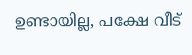ഉണ്ടായില്ല, പക്ഷേ വീട്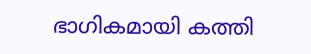ഭാഗികമായി കത്തി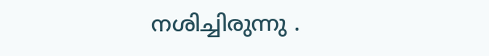നശിച്ചിരുന്നു .